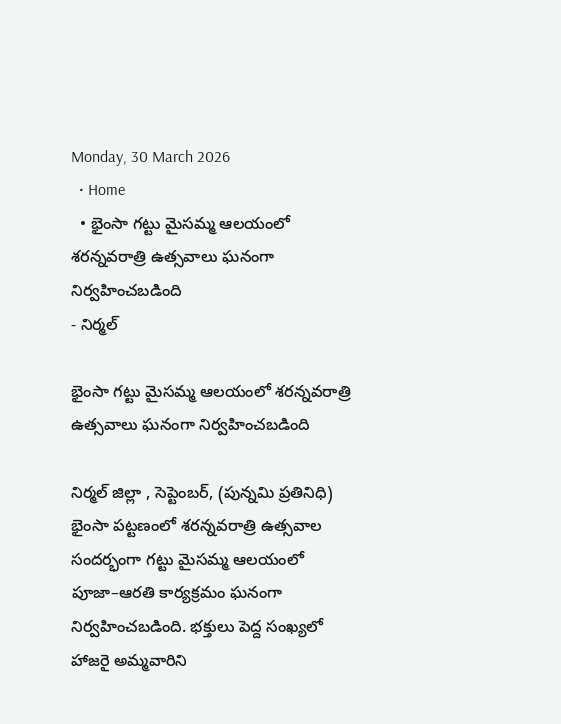Monday, 30 March 2026
  • Home
  • భైంసా గట్టు మైసమ్మ ఆలయంలో శరన్నవరాత్రి ఉత్సవాలు ఘనంగా నిర్వహించబడింది
- నిర్మల్

భైంసా గట్టు మైసమ్మ ఆలయంలో శరన్నవరాత్రి ఉత్సవాలు ఘనంగా నిర్వహించబడింది

నిర్మల్ జిల్లా , సెప్టెంబర్, (పున్నమి ప్రతినిధి) భైంసా పట్టణంలో శరన్నవరాత్రి ఉత్సవాల సందర్భంగా గట్టు మైసమ్మ ఆలయంలో పూజా–ఆరతి కార్యక్రమం ఘనంగా నిర్వహించబడింది. భక్తులు పెద్ద సంఖ్యలో హాజరై అమ్మవారిని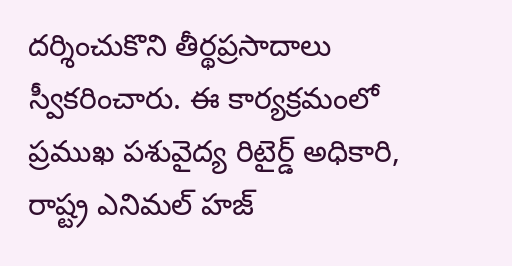దర్శించుకొని తీర్థప్రసాదాలు స్వీకరించారు. ఈ కార్యక్రమంలో ప్రముఖ పశువైద్య రిటైర్డ్ అధికారి, రాష్ట్ర ఎనిమల్ హజ్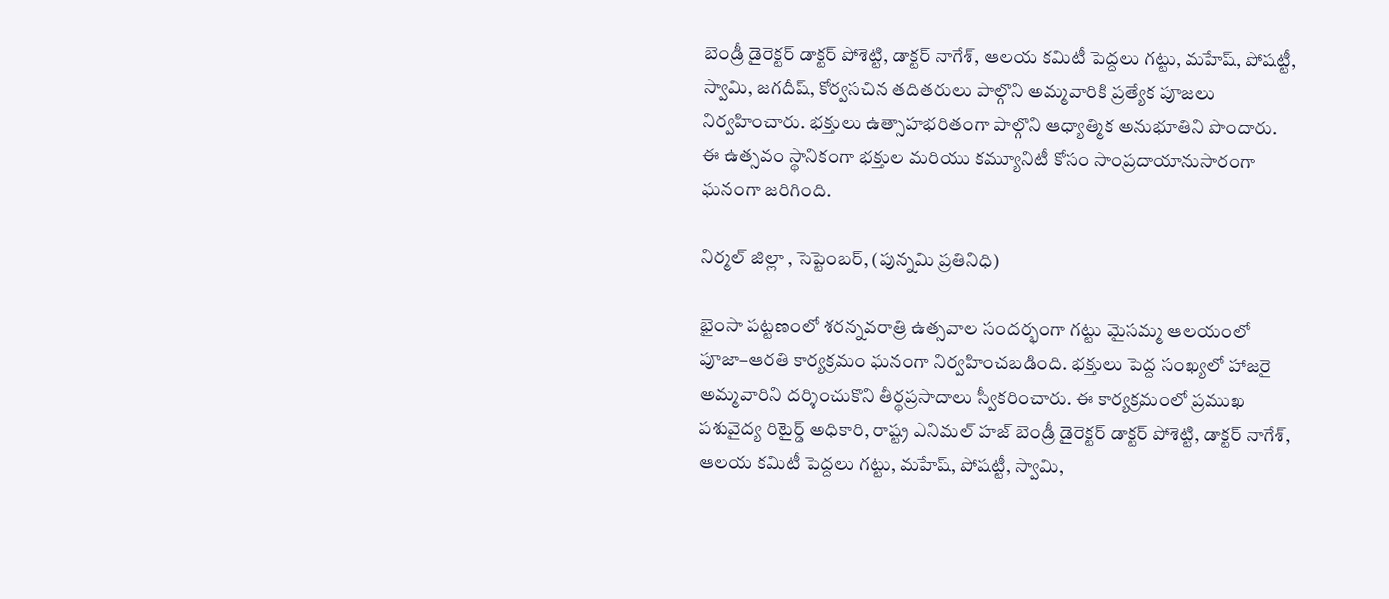బెండ్రీ డైరెక్టర్ డాక్టర్ పోశెట్టి, డాక్టర్ నాగేశ్, ఆలయ కమిటీ పెద్దలు గట్టు, మహేష్, పోషట్టీ, స్వామి, జగదీష్, కోర్వసచిన తదితరులు పాల్గొని అమ్మవారికి ప్రత్యేక పూజలు నిర్వహించారు. భక్తులు ఉత్సాహభరితంగా పాల్గొని ఆధ్యాత్మిక అనుభూతిని పొందారు. ఈ ఉత్సవం స్థానికంగా భక్తుల మరియు కమ్యూనిటీ కోసం సాంప్రదాయానుసారంగా ఘనంగా జరిగింది.

నిర్మల్ జిల్లా , సెప్టెంబర్, (పున్నమి ప్రతినిధి)

భైంసా పట్టణంలో శరన్నవరాత్రి ఉత్సవాల సందర్భంగా గట్టు మైసమ్మ ఆలయంలో పూజా–ఆరతి కార్యక్రమం ఘనంగా నిర్వహించబడింది. భక్తులు పెద్ద సంఖ్యలో హాజరై అమ్మవారిని దర్శించుకొని తీర్థప్రసాదాలు స్వీకరించారు. ఈ కార్యక్రమంలో ప్రముఖ పశువైద్య రిటైర్డ్ అధికారి, రాష్ట్ర ఎనిమల్ హజ్ బెండ్రీ డైరెక్టర్ డాక్టర్ పోశెట్టి, డాక్టర్ నాగేశ్, ఆలయ కమిటీ పెద్దలు గట్టు, మహేష్, పోషట్టీ, స్వామి,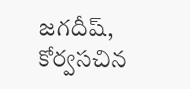జగదీష్, కోర్వసచిన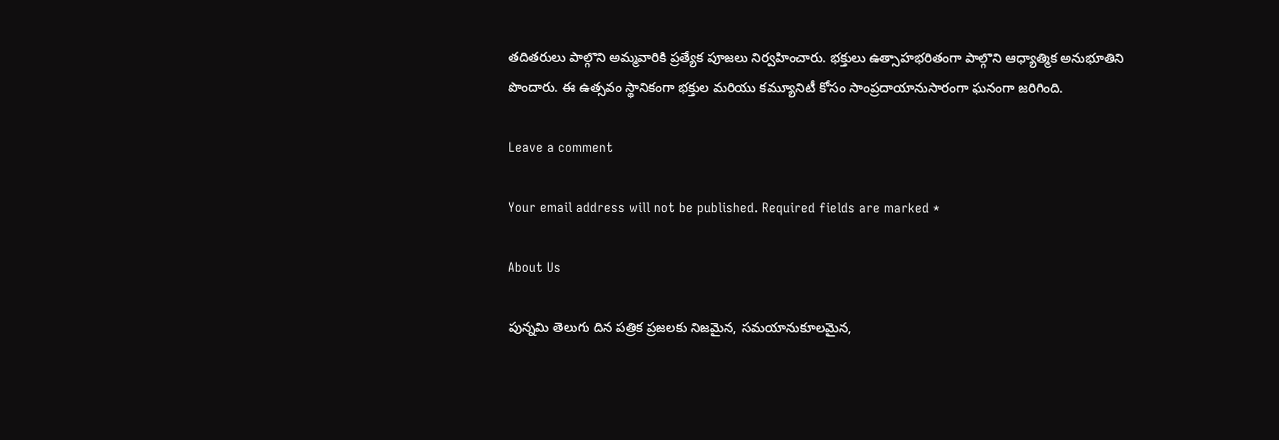తదితరులు పాల్గొని అమ్మవారికి ప్రత్యేక పూజలు నిర్వహించారు. భక్తులు ఉత్సాహభరితంగా పాల్గొని ఆధ్యాత్మిక అనుభూతిని పొందారు. ఈ ఉత్సవం స్థానికంగా భక్తుల మరియు కమ్యూనిటీ కోసం సాంప్రదాయానుసారంగా ఘనంగా జరిగింది.

Leave a comment

Your email address will not be published. Required fields are marked *

About Us

పున్నమి తెలుగు దిన పత్రిక ప్రజలకు నిజమైన, సమయానుకూలమైన,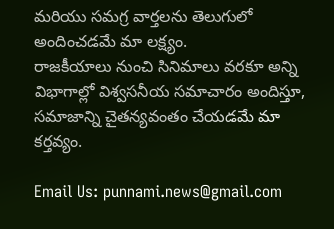మరియు సమగ్ర వార్తలను తెలుగులో అందించడమే మా లక్ష్యం.
రాజకీయాలు నుంచి సినిమాలు వరకూ అన్ని విభాగాల్లో విశ్వసనీయ సమాచారం అందిస్తూ, సమాజాన్ని చైతన్యవంతం చేయడమే మా కర్తవ్యం.

Email Us: punnami.news@gmail.com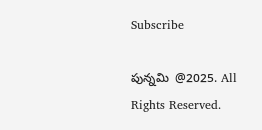Subscribe

పున్నమి  @2025. All Rights Reserved.